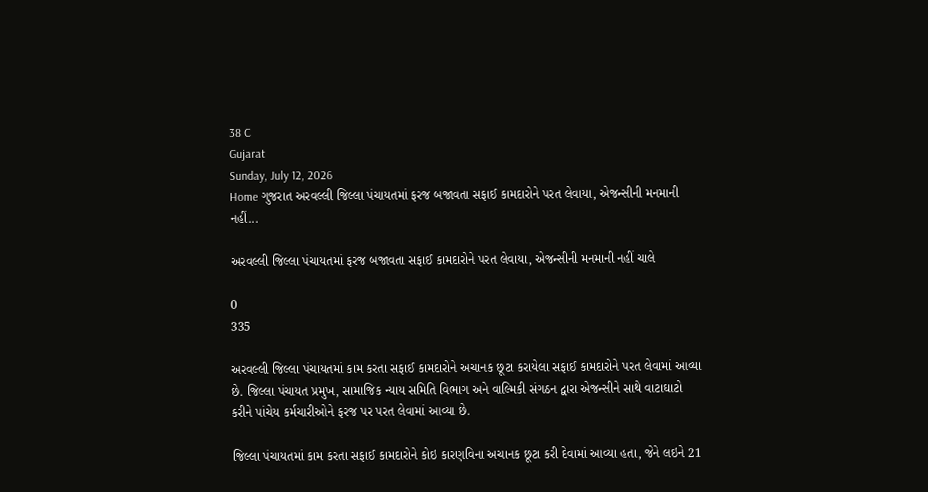38 C
Gujarat
Sunday, July 12, 2026
Home ગુજરાત અરવલ્લી જિલ્લા પંચાયતમાં ફરજ બજાવતા સફાઈ કામદારોને પરત લેવાયા, એજન્સીની મનમાની નહીં...

અરવલ્લી જિલ્લા પંચાયતમાં ફરજ બજાવતા સફાઈ કામદારોને પરત લેવાયા, એજન્સીની મનમાની નહીં ચાલે

0
335

અરવલ્લી જિલ્લા પંચાયતમાં કામ કરતા સફાઈ કામદારોને અચાનક છૂટા કરાયેલા સફાઈ કામદારોને પરત લેવામાં આવ્યા છે. જિલ્લા પંચાયત પ્રમુખ, સામાજિક ન્યાય સમિતિ વિભાગ અને વાલ્મિકી સંગઠન દ્વારા એજન્સીને સાથે વાટાઘાટો કરીને પાંચેય કર્મચારીઓને ફરજ પર પરત લેવામાં આવ્યા છે.

જિલ્લા પંચાયતમાં કામ કરતા સફાઈ કામદારોને કોઇ કારણવિના અચાનક છૂટા કરી દેવામાં આવ્યા હતા, જેને લઇને 21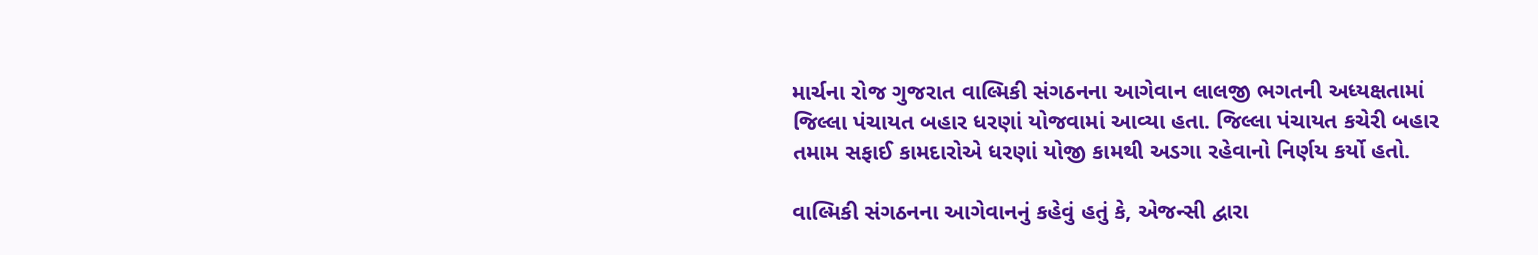માર્ચના રોજ ગુજરાત વાલ્મિકી સંગઠનના આગેવાન લાલજી ભગતની અધ્યક્ષતામાં જિલ્લા પંચાયત બહાર ધરણાં યોજવામાં આવ્યા હતા. જિલ્લા પંચાયત કચેરી બહાર તમામ સફાઈ કામદારોએ ધરણાં યોજી કામથી અડગા રહેવાનો નિર્ણય કર્યો હતો.

વાલ્મિકી સંગઠનના આગેવાનનું કહેવું હતું કે, એજન્સી દ્વારા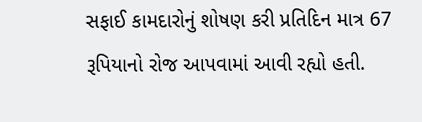સફાઈ કામદારોનું શોષણ કરી પ્રતિદિન માત્ર 67 રૂપિયાનો રોજ આપવામાં આવી રહ્યો હતી.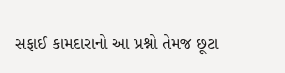સફાઈ કામદારાનો આ પ્રશ્નો તેમજ છૂટા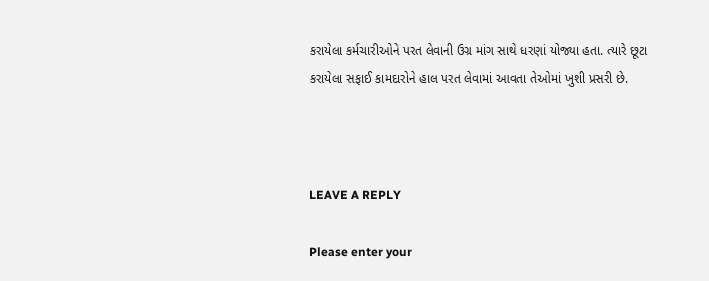કરાયેલા કર્મચારીઓને પરત લેવાની ઉગ્ર માંગ સાથે ધરણાં યોજ્યા હતા. ત્યારે છૂટા કરાયેલા સફાઈ કામદારોને હાલ પરત લેવામાં આવતા તેઓમાં ખુશી પ્રસરી છે.



LEAVE A REPLY

Please enter your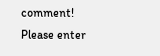comment!
Please enter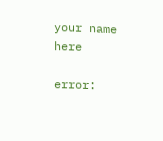your name here

error: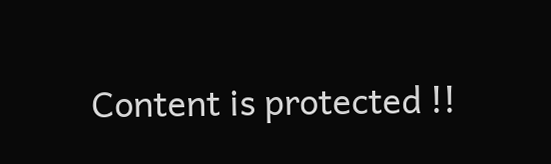Content is protected !!